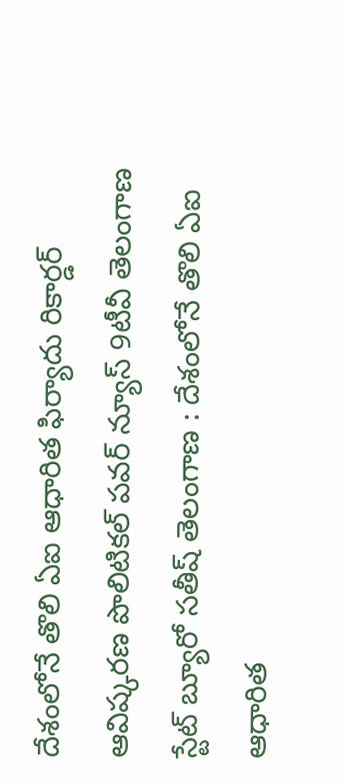దేశంలోనే తొలి ఏఐ ఆధారిత ఫిర్యాదు రికార్డర్‌ ఆవిష్కరణ పొలిటికల్ పవర్ న్యూస్ 9టీవీ తెలంగాణ స్టేట్ బ్యూరో సతీష్ తెలంగాణ : దేశంలోనే తొలి ఏఐ ఆధారిత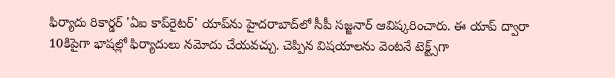ఫిర్యాదు రికార్డర్‌ 'ఏఐ కాప్‌రైటర్‌' యాప్‌ను హైదరాబాద్‌లో సీపీ సజ్జనార్‌ ఆవిష్కరించారు. ఈ యాప్‌ ద్వారా 10కిపైగా భాషల్లో ఫిర్యాదులు నమోదు చేయవచ్చు. చెప్పిన విషయాలను వెంటనే టెక్ట్స్‌గా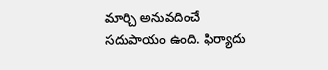మార్చి అనువదించే సదుపాయం ఉంది. ఫిర్యాదు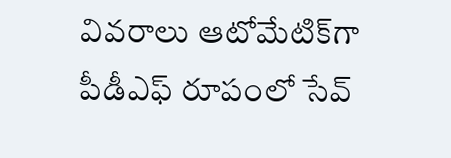వివరాలు ఆటోమేటిక్‌గా పీడీఎఫ్‌ రూపంలో సేవ్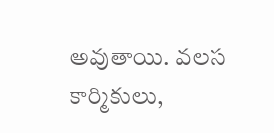అవుతాయి. వలస కార్మికులు,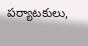పర్యాటకులు,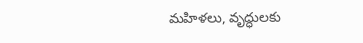మహిళలు, వృద్ధులకు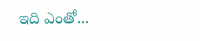ఇది ఎంతో...